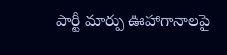పార్టీ మార్పు ఊహాగానాలపై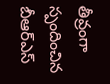తీవ్రంగా స్పందించిన బీఆర్ఎస్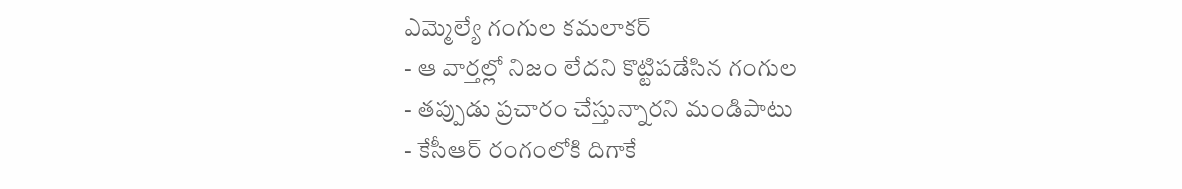ఎమ్మెల్యే గంగుల కమలాకర్
- ఆ వార్తల్లో నిజం లేదని కొట్టిపడేసిన గంగుల
- తప్పుడు ప్రచారం చేస్తున్నారని మండిపాటు
- కేసీఆర్ రంగంలోకి దిగాకే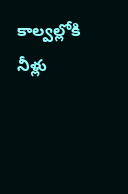కాల్వల్లోకి నీళ్లు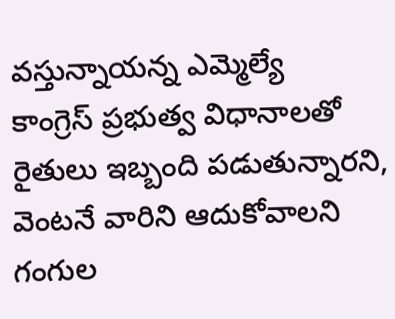వస్తున్నాయన్న ఎమ్మెల్యే
కాంగ్రెస్ ప్రభుత్వ విధానాలతో రైతులు ఇబ్బంది పడుతున్నారని, వెంటనే వారిని ఆదుకోవాలని గంగుల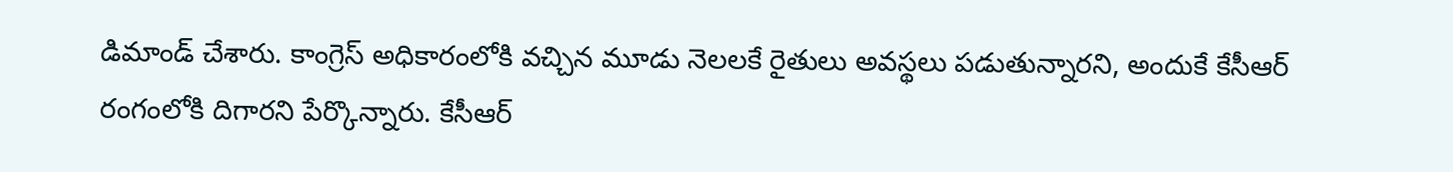డిమాండ్ చేశారు. కాంగ్రెస్ అధికారంలోకి వచ్చిన మూడు నెలలకే రైతులు అవస్థలు పడుతున్నారని, అందుకే కేసీఆర్ రంగంలోకి దిగారని పేర్కొన్నారు. కేసీఆర్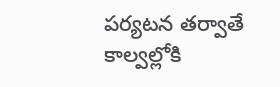పర్యటన తర్వాతే కాల్వల్లోకి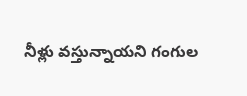నీళ్లు వస్తున్నాయని గంగుల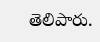తెలిపారు.